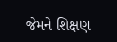જેમને શિક્ષણ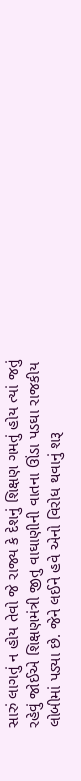સારું લાગતું ન હોય તેવો જે રાજ્ય કે દેશનું શિક્ષણ ગમતું હોય ત્યાં જતું રહેવું જોઈએ શિક્ષણમંત્રી જીતુ વાઘાણીની વાતના ઊંડા પડઘા રાજકીય લોબીમાં પડ્યા છે. જેને લઈને હવે એનો વિરોધ થવાનું શરૂ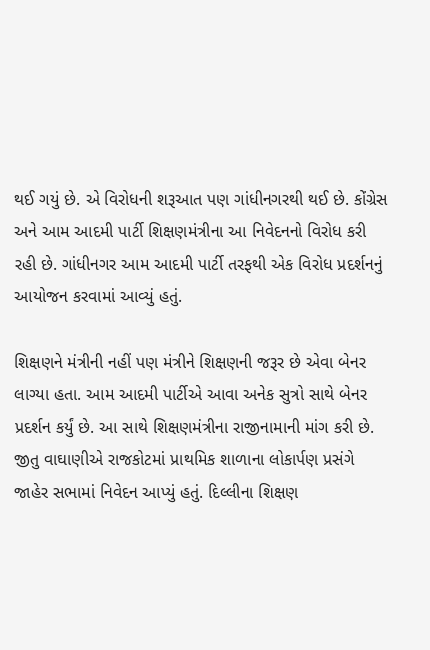થઈ ગયું છે. એ વિરોધની શરૂઆત પણ ગાંધીનગરથી થઈ છે. કોંગ્રેસ અને આમ આદમી પાર્ટી શિક્ષણમંત્રીના આ નિવેદનનો વિરોધ કરી રહી છે. ગાંધીનગર આમ આદમી પાર્ટી તરફથી એક વિરોધ પ્રદર્શનનું આયોજન કરવામાં આવ્યું હતું.

શિક્ષણને મંત્રીની નહીં પણ મંત્રીને શિક્ષણની જરૂર છે એવા બેનર લાગ્યા હતા. આમ આદમી પાર્ટીએ આવા અનેક સુત્રો સાથે બેનર પ્રદર્શન કર્યું છે. આ સાથે શિક્ષણમંત્રીના રાજીનામાની માંગ કરી છે. જીતુ વાઘાણીએ રાજકોટમાં પ્રાથમિક શાળાના લોકાર્પણ પ્રસંગે જાહેર સભામાં નિવેદન આપ્યું હતું. દિલ્લીના શિક્ષણ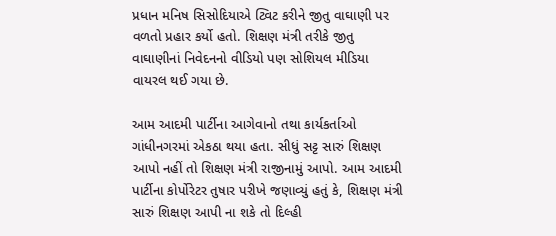પ્રધાન મનિષ સિસોદિયાએ ટ્વિટ કરીને જીતુ વાઘાણી પર વળતો પ્રહાર કર્યો હતો. શિક્ષણ મંત્રી તરીકે જીતુ વાઘાણીનાં નિવેદનનો વીડિયો પણ સોશિયલ મીડિયા વાયરલ થઈ ગયા છે.

આમ આદમી પાર્ટીના આગેવાનો તથા કાર્યકર્તાઓ ગાંધીનગરમાં એકઠા થયા હતા. સીધું સટ્ટ સારું શિક્ષણ આપો નહીં તો શિક્ષણ મંત્રી રાજીનામું આપો. આમ આદમી પાર્ટીના કોર્પોરેટર તુષાર પરીખે જણાવ્યું હતું કે, શિક્ષણ મંત્રી સારું શિક્ષણ આપી ના શકે તો દિલ્હી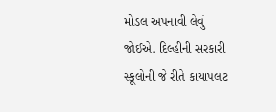મોડલ અપનાવી લેવું જોઈએ. દિલ્હીની સરકારી સ્કૂલોની જે રીતે કાયાપલટ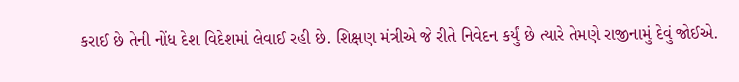કરાઈ છે તેની નોંધ દેશ વિદેશમાં લેવાઈ રહી છે. શિક્ષણ મંત્રીએ જે રીતે નિવેદન કર્યું છે ત્યારે તેમણે રાજીનામું દેવું જોઈએ.